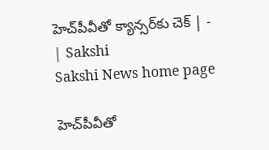హెచ్‌పీవీతో క్యాన్సర్‌కు చెక్‌ | - | Sakshi
Sakshi News home page

హెచ్‌పీవీతో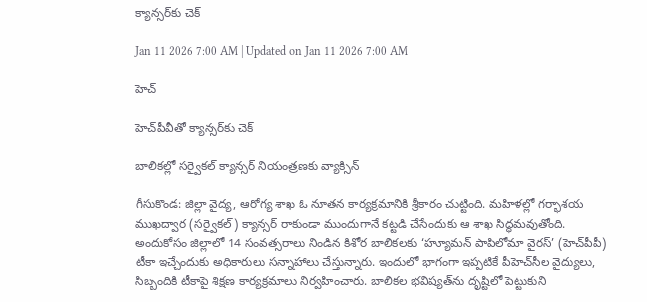క్యాన్సర్‌కు చెక్‌

Jan 11 2026 7:00 AM | Updated on Jan 11 2026 7:00 AM

హెచ్‌

హెచ్‌పీవీతో క్యాన్సర్‌కు చెక్‌

బాలికల్లో సర్వైకల్‌ క్యాన్సర్‌ నియంత్రణకు వ్యాక్సిన్‌

గీసుకొండ: జిల్లా వైద్య, ఆరోగ్య శాఖ ఓ నూతన కార్యక్రమానికి శ్రీకారం చుట్టింది. మహిళల్లో గర్భాశయ ముఖద్వార (సర్వైకల్‌) క్యాన్సర్‌ రాకుండా ముందుగానే కట్టడి చేసేందుకు ఆ శాఖ సిద్ధమవుతోంది. అందుకోసం జిల్లాలో 14 సంవత్సరాలు నిండిన కిశోర బాలికలకు ‘హ్యూమన్‌ పాపిలోమా వైరస్‌’ (హెచ్‌పీపీ) టీకా ఇచ్చేందుకు అధికారులు సన్నాహాలు చేస్తున్నారు. ఇందులో భాగంగా ఇప్పటికే పీహెచ్‌సీల వైద్యులు, సిబ్బందికి టీకాపై శిక్షణ కార్యక్రమాలు నిర్వహించారు. బాలికల భవిష్యత్‌ను దృష్టిలో పెట్టుకుని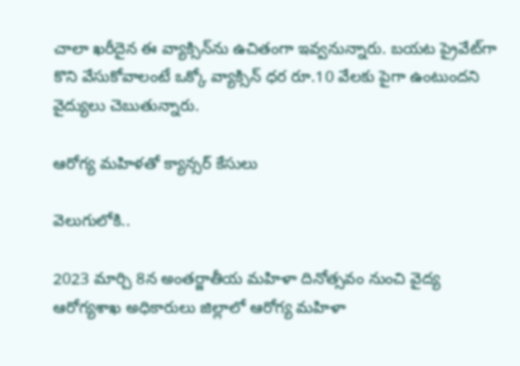చాలా ఖరీదైన ఈ వ్యాక్సిన్‌ను ఉచితంగా ఇవ్వనున్నారు. బయట ప్రైవేట్‌గా కొని వేసుకోవాలంటే ఒక్కో వ్యాక్సిన్‌ ధర రూ.10 వేలకు పైగా ఉంటుందని వైద్యులు చెబుతున్నారు.

ఆరోగ్య మహిళతో క్యాన్సర్‌ కేసులు

వెలుగులోకి..

2023 మార్చి 8న అంతర్జాతీయ మహిళా దినోత్సవం నుంచి వైద్య ఆరోగ్యశాఖ అధికారులు జిల్లాలో ఆరోగ్య మహిళా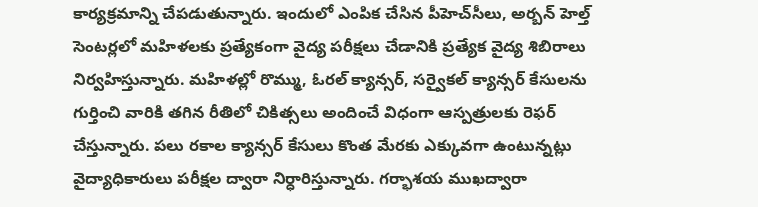కార్యక్రమాన్ని చేపడుతున్నారు. ఇందులో ఎంపిక చేసిన పీహెచ్‌సీలు, అర్బన్‌ హెల్త్‌ సెంటర్లలో మహిళలకు ప్రత్యేకంగా వైద్య పరీక్షలు చేడానికి ప్రత్యేక వైద్య శిబిరాలు నిర్వహిస్తున్నారు. మహిళల్లో రొమ్ము, ఓరల్‌ క్యాన్సర్‌, సర్వైకల్‌ క్యాన్సర్‌ కేసులను గుర్తించి వారికి తగిన రీతిలో చికిత్సలు అందించే విధంగా ఆస్పత్రులకు రెఫర్‌ చేస్తున్నారు. పలు రకాల క్యాన్సర్‌ కేసులు కొంత మేరకు ఎక్కువగా ఉంటున్నట్లు వైద్యాధికారులు పరీక్షల ద్వారా నిర్ధారిస్తున్నారు. గర్భాశయ ముఖద్వారా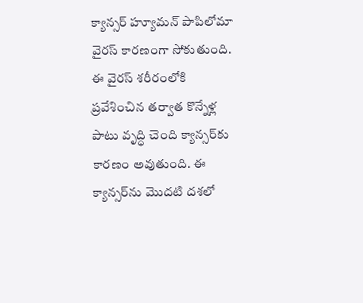క్యాన్సర్‌ హ్యూమన్‌ పాపిలోమా వైరస్‌ కారణంగా సోకుతుంది. ఈ వైరస్‌ శరీరంలోకి ప్రవేశించిన తర్వాత కొన్నేళ్ల పాటు వృద్ధి చెంది క్యాన్సర్‌కు కారణం అవుతుంది. ఈ క్యాన్సర్‌ను మొదటి దశలో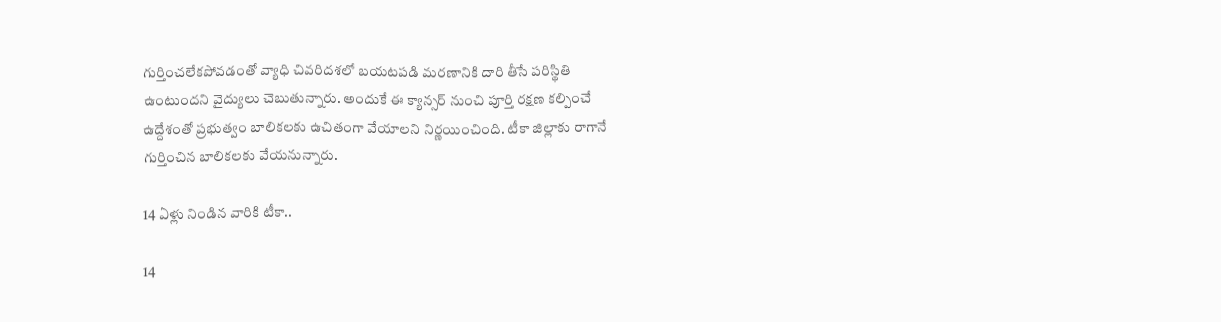గుర్తించలేకపోవడంతో వ్యాధి చివరిదశలో బయటపడి మరణానికి దారి తీసే పరిస్థితి ఉంటుందని వైద్యులు చెబుతున్నారు. అందుకే ఈ క్యాన్సర్‌ నుంచి పూర్తి రక్షణ కల్పించే ఉద్దేశంతో ప్రభుత్వం బాలికలకు ఉచితంగా వేయాలని నిర్ణయించింది. టీకా జిల్లాకు రాగానే గుర్తించిన బాలికలకు వేయనున్నారు.

14 ఏళ్లు నిండిన వారికి టీకా..

14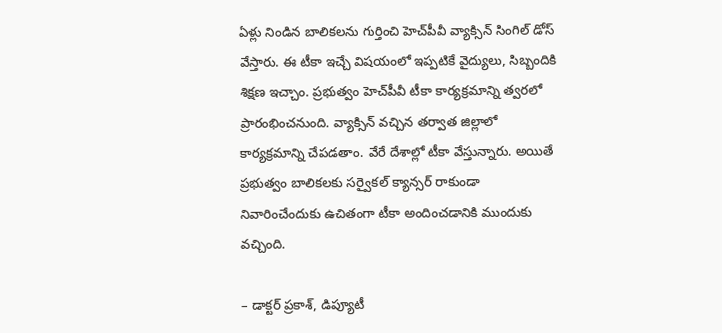ఏళ్లు నిండిన బాలికలను గుర్తించి హెచ్‌పీవీ వ్యాక్సిన్‌ సింగిల్‌ డోస్‌ వేస్తారు. ఈ టీకా ఇచ్చే విషయంలో ఇప్పటికే వైద్యులు, సిబ్బందికి శిక్షణ ఇచ్చాం. ప్రభుత్వం హెచ్‌పీవీ టీకా కార్యక్రమాన్ని త్వరలో ప్రారంభించనుంది. వ్యాక్సిన్‌ వచ్చిన తర్వాత జిల్లాలో కార్యక్రమాన్ని చేపడతాం. వేరే దేశాల్లో టీకా వేస్తున్నారు. అయితే ప్రభుత్వం బాలికలకు సర్వైకల్‌ క్యాన్సర్‌ రాకుండా నివారించేందుకు ఉచితంగా టీకా అందించడానికి ముందుకు వచ్చింది.

– డాక్టర్‌ ప్రకాశ్‌, డిప్యూటీ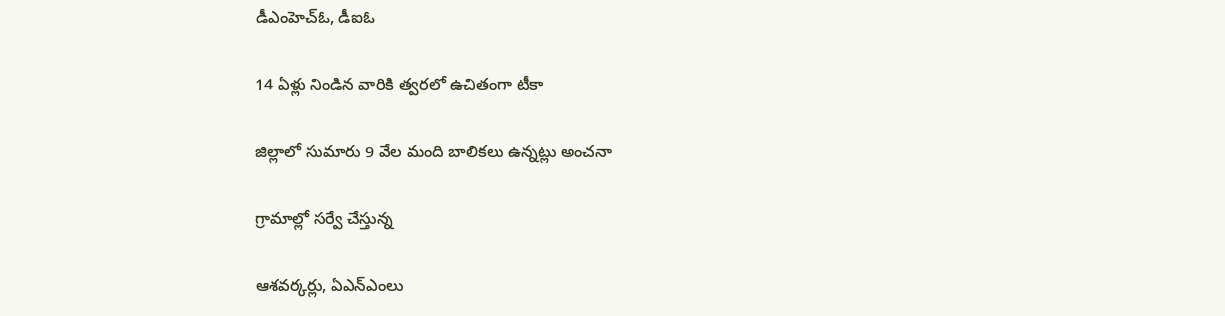డీఎంహెచ్‌ఓ, డీఐఓ

14 ఏళ్లు నిండిన వారికి త్వరలో ఉచితంగా టీకా

జిల్లాలో సుమారు 9 వేల మంది బాలికలు ఉన్నట్లు అంచనా

గ్రామాల్లో సర్వే చేస్తున్న

ఆశవర్కర్లు, ఏఎన్‌ఎంలు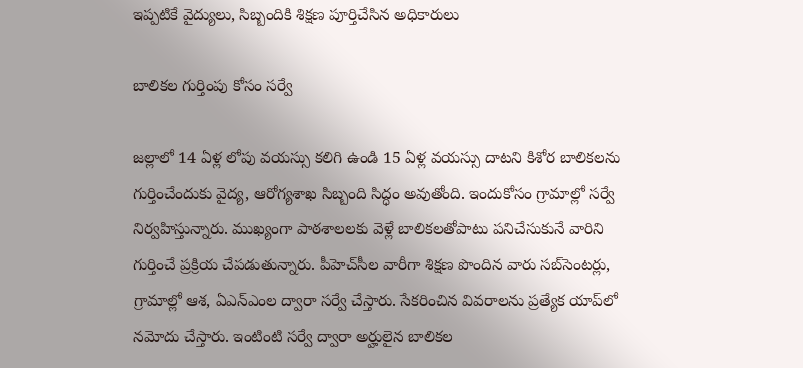ఇప్పటికే వైద్యులు, సిబ్బందికి శిక్షణ పూర్తిచేసిన అధికారులు

బాలికల గుర్తింపు కోసం సర్వే

జల్లాలో 14 ఏళ్ల లోపు వయస్సు కలిగి ఉండి 15 ఏళ్ల వయస్సు దాటని కిశోర బాలికలను గుర్తించేందుకు వైద్య, ఆరోగ్యశాఖ సిబ్బంది సిద్ధం అవుతోంది. ఇందుకోసం గ్రామాల్లో సర్వే నిర్వహిస్తున్నారు. ముఖ్యంగా పాఠశాలలకు వెళ్లే బాలికలతోపాటు పనిచేసుకునే వారిని గుర్తించే ప్రక్రియ చేపడుతున్నారు. పీహెచ్‌సీల వారీగా శిక్షణ పొందిన వారు సబ్‌సెంటర్లు, గ్రామాల్లో ఆశ, ఏఎన్‌ఎంల ద్వారా సర్వే చేస్తారు. సేకరించిన వివరాలను ప్రత్యేక యాప్‌లో నమోదు చేస్తారు. ఇంటింటి సర్వే ద్వారా అర్హులైన బాలికల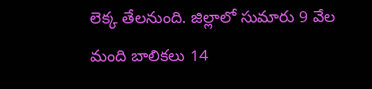లెక్క తేలనుంది. జిల్లాలో సుమారు 9 వేల మంది బాలికలు 14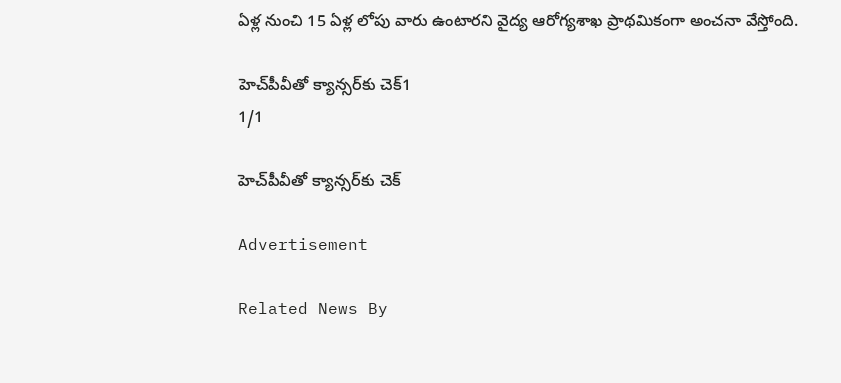ఏళ్ల నుంచి 15 ఏళ్ల లోపు వారు ఉంటారని వైద్య ఆరోగ్యశాఖ ప్రాథమికంగా అంచనా వేస్తోంది.

హెచ్‌పీవీతో క్యాన్సర్‌కు చెక్‌1
1/1

హెచ్‌పీవీతో క్యాన్సర్‌కు చెక్‌

Advertisement

Related News By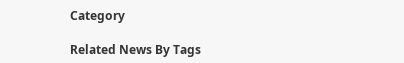Category

Related News By Tags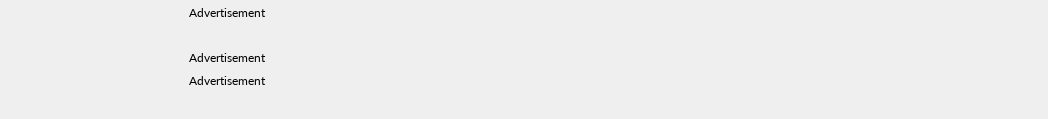Advertisement

Advertisement
Advertisement